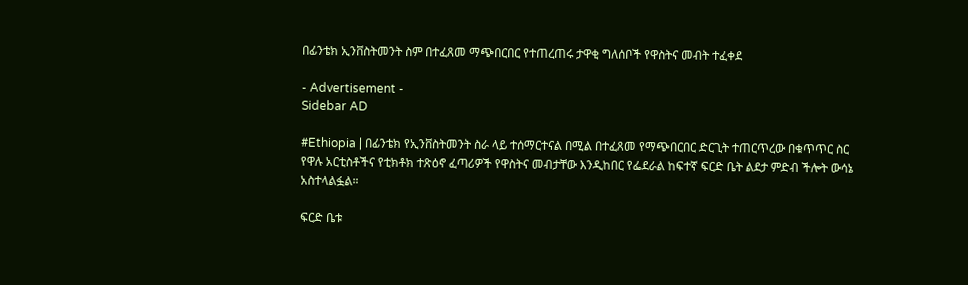በፊንቴክ ኢንቨስትመንት ስም በተፈጸመ ማጭበርበር የተጠረጠሩ ታዋቂ ግለሰቦች የዋስትና መብት ተፈቀደ

- Advertisement -
Sidebar AD

#Ethiopia | በፊንቴክ የኢንቨስትመንት ስራ ላይ ተሰማርተናል በሚል በተፈጸመ የማጭበርበር ድርጊት ተጠርጥረው በቁጥጥር ስር የዋሉ አርቲስቶችና የቲክቶክ ተጽዕኖ ፈጣሪዎች የዋስትና መብታቸው እንዲከበር የፌደራል ከፍተኛ ፍርድ ቤት ልደታ ምድብ ችሎት ውሳኔ አስተላልፏል።

ፍርድ ቤቱ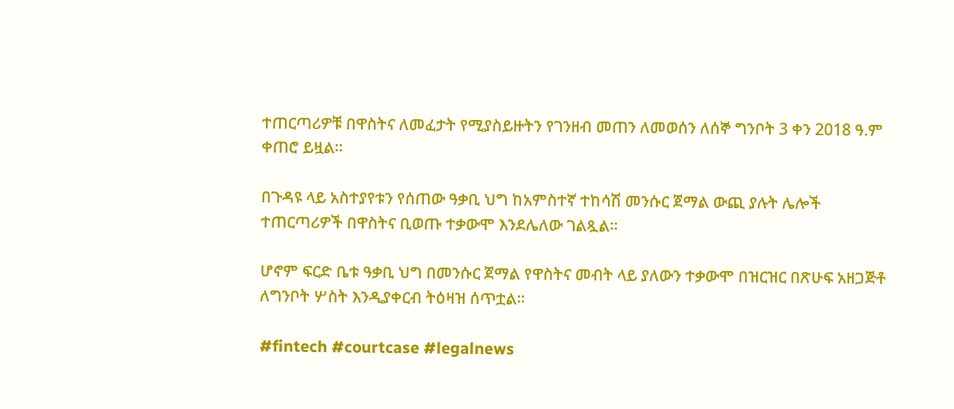ተጠርጣሪዎቹ በዋስትና ለመፈታት የሚያስይዙትን የገንዘብ መጠን ለመወሰን ለሰኞ ግንቦት 3 ቀን 2018 ዓ.ም ቀጠሮ ይዟል።

በጉዳዩ ላይ አስተያየቱን የሰጠው ዓቃቢ ህግ ከአምስተኛ ተከሳሽ መንሱር ጀማል ውጪ ያሉት ሌሎች ተጠርጣሪዎች በዋስትና ቢወጡ ተቃውሞ እንደሌለው ገልጿል።

ሆኖም ፍርድ ቤቱ ዓቃቢ ህግ በመንሱር ጀማል የዋስትና መብት ላይ ያለውን ተቃውሞ በዝርዝር በጽሁፍ አዘጋጅቶ ለግንቦት ሦስት እንዲያቀርብ ትዕዛዝ ሰጥቷል።

#fintech #courtcase #legalnews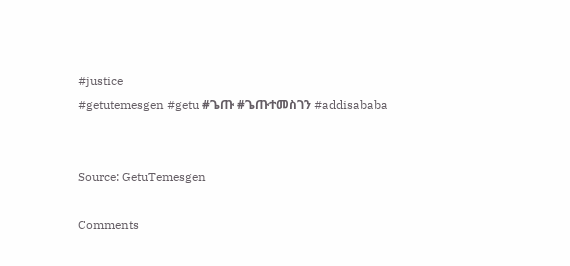#justice
#getutemesgen #getu #ጌጡ #ጌጡተመስገን #addisababa


Source: GetuTemesgen

Comments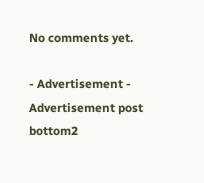No comments yet.

- Advertisement -
Advertisement post bottom2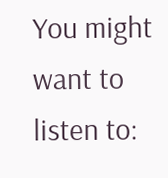You might want to listen to: